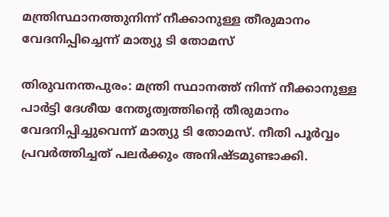മന്ത്രിസ്ഥാനത്തുനിന്ന് നീക്കാനുള്ള തീരുമാനം വേദനിപ്പിച്ചെന്ന് മാത്യു ടി തോമസ്

തിരുവനന്തപുരം: മന്ത്രി സ്ഥാനത്ത് നിന്ന് നീക്കാനുള്ള പാര്‍ട്ടി ദേശീയ നേതൃത്വത്തിന്റെ തീരുമാനം വേദനിപ്പിച്ചുവെന്ന് മാത്യു ടി തോമസ്. നീതി പൂര്‍വ്വം പ്രവര്‍ത്തിച്ചത് പലര്‍ക്കും അനിഷ്ടമുണ്ടാക്കി.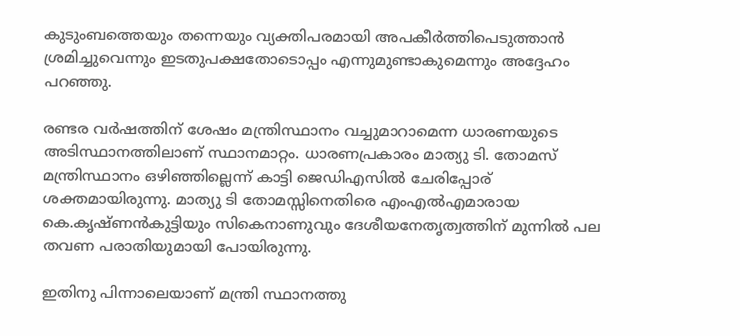കുടുംബത്തെയും തന്നെയും വ്യക്തിപരമായി അപകീര്‍ത്തിപെടുത്താന്‍ ശ്രമിച്ചുവെന്നും ഇടതുപക്ഷതോടൊപ്പം എന്നുമുണ്ടാകുമെന്നും അദ്ദേഹം പറഞ്ഞു.

രണ്ടര വര്‍ഷത്തിന് ശേഷം മന്ത്രിസ്ഥാനം വച്ചുമാറാമെന്ന ധാരണയുടെ അടിസ്ഥാനത്തിലാണ് സ്ഥാനമാറ്റം. ധാരണപ്രകാരം മാത്യു ടി. തോമസ് മന്ത്രിസ്ഥാനം ഒഴിഞ്ഞില്ലെന്ന് കാട്ടി ജെഡിഎസില്‍ ചേരിപ്പോര് ശക്തമായിരുന്നു. മാത്യു ടി തോമസ്സിനെതിരെ എംഎല്‍എമാരായ കെ.കൃഷ്ണന്‍കുട്ടിയും സികെനാണുവും ദേശീയനേതൃത്വത്തിന് മുന്നില്‍ പല തവണ പരാതിയുമായി പോയിരുന്നു.

ഇതിനു പിന്നാലെയാണ് മന്ത്രി സ്ഥാനത്തു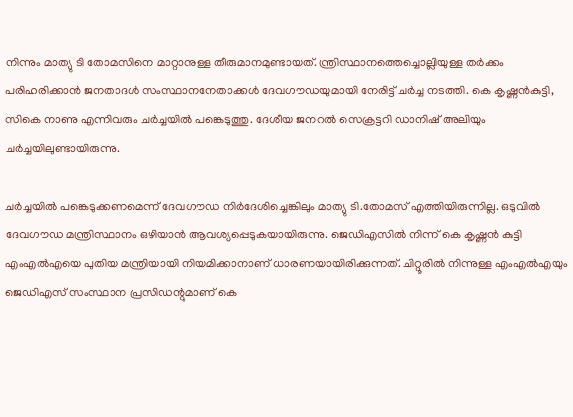നിന്നും മാത്യു ടി തോമസിനെ മാറ്റാനുള്ള തീരുമാനമുണ്ടായത്. ന്ത്രിസ്ഥാനത്തെച്ചൊല്ലിയുള്ള തര്‍ക്കം പരിഹരിക്കാന്‍ ജനതാദള്‍ സംസ്ഥാനനേതാക്കള്‍ ദേവഗൗഡയുമായി നേരിട്ട് ചര്‍ച്ച നടത്തി. കെ കൃഷ്ണന്‍കുട്ടി, സികെ നാണു എന്നിവരും ചര്‍ച്ചയില്‍ പങ്കെടുത്തു. ദേശീയ ജനറല്‍ സെക്രട്ടറി ഡാനിഷ് അലിയും ചര്‍ച്ചയിലുണ്ടായിരുന്നു.

ചര്‍ച്ചയില്‍ പങ്കെടുക്കണമെന്ന് ദേവഗൗഡ നിര്‍ദേശിച്ചെങ്കിലും മാത്യു ടി.തോമസ് എത്തിയിരുന്നില്ല. ഒടുവില്‍ ദേവഗൗഡ മന്ത്രിസ്ഥാനം ഒഴിയാന്‍ ആവശ്യപ്പെടുകയായിരുന്നു. ജെഡിഎസില്‍ നിന്ന് കെ കൃഷ്ണന്‍ കുട്ടി എംഎല്‍എയെ പുതിയ മന്ത്രിയായി നിയമിക്കാനാണ് ധാരണയായിരിക്കുന്നത്. ചിറ്റൂരില്‍ നിന്നുള്ള എംഎല്‍എയും ജെഡിഎസ് സംസ്ഥാന പ്രസിഡന്റുമാണ് കെ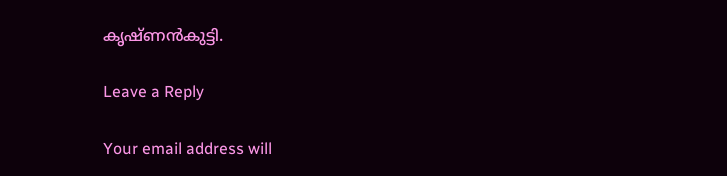കൃഷ്ണന്‍കുട്ടി.

Leave a Reply

Your email address will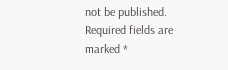not be published. Required fields are marked *